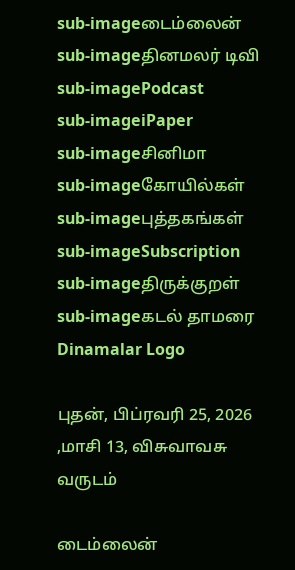sub-imageடைம்லைன்
sub-imageதினமலர் டிவி
sub-imagePodcast
sub-imageiPaper
sub-imageசினிமா
sub-imageகோயில்கள்
sub-imageபுத்தகங்கள்
sub-imageSubscription
sub-imageதிருக்குறள்
sub-imageகடல் தாமரை
Dinamalar Logo

புதன், பிப்ரவரி 25, 2026 ,மாசி 13, விசுவாவசு வருடம்

டைம்லைன்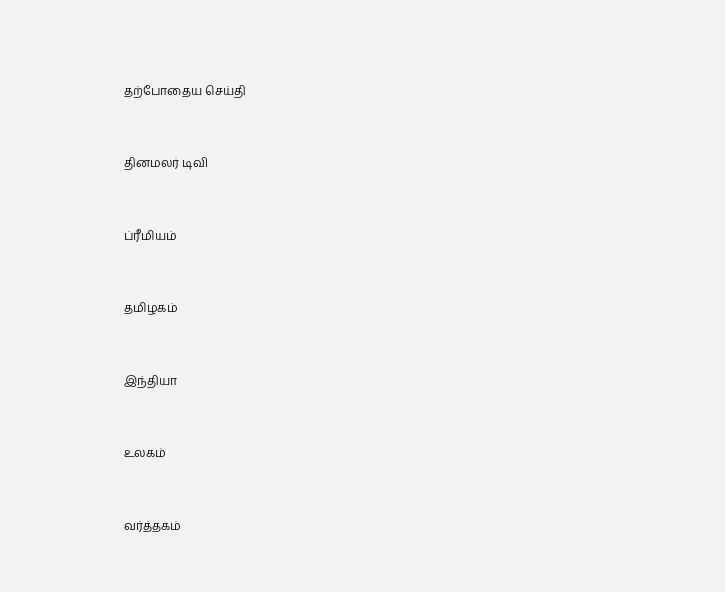தற்போதைய செய்தி


தினமலர் டிவி


ப்ரீமியம்


தமிழகம்


இந்தியா


உலகம்


வர்த்தகம்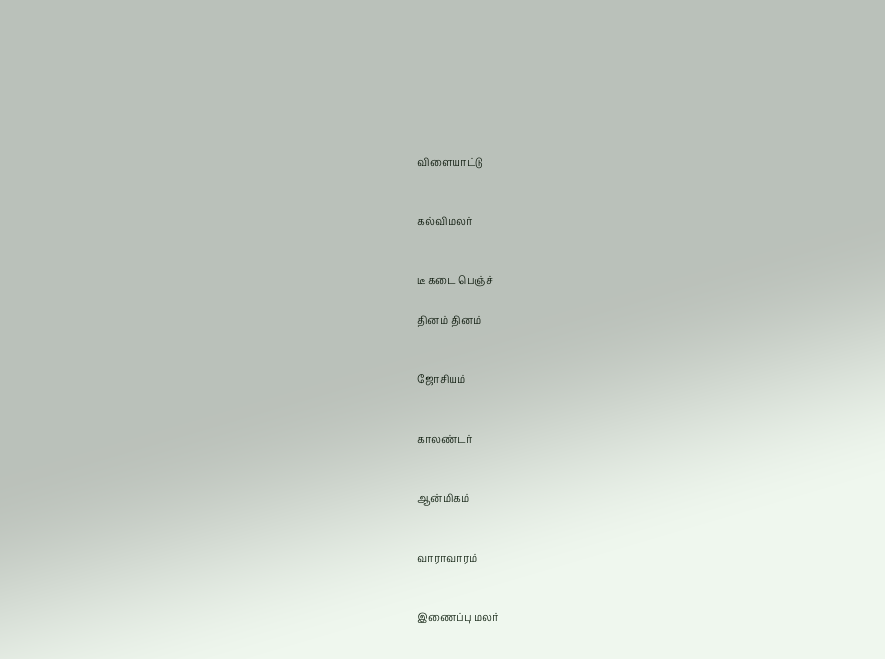விளையாட்டு


கல்விமலர்


டீ கடை பெஞ்ச்

தினம் தினம்


ஜோசியம்


காலண்டர்


ஆன்மிகம்


வாராவாரம்


இணைப்பு மலர்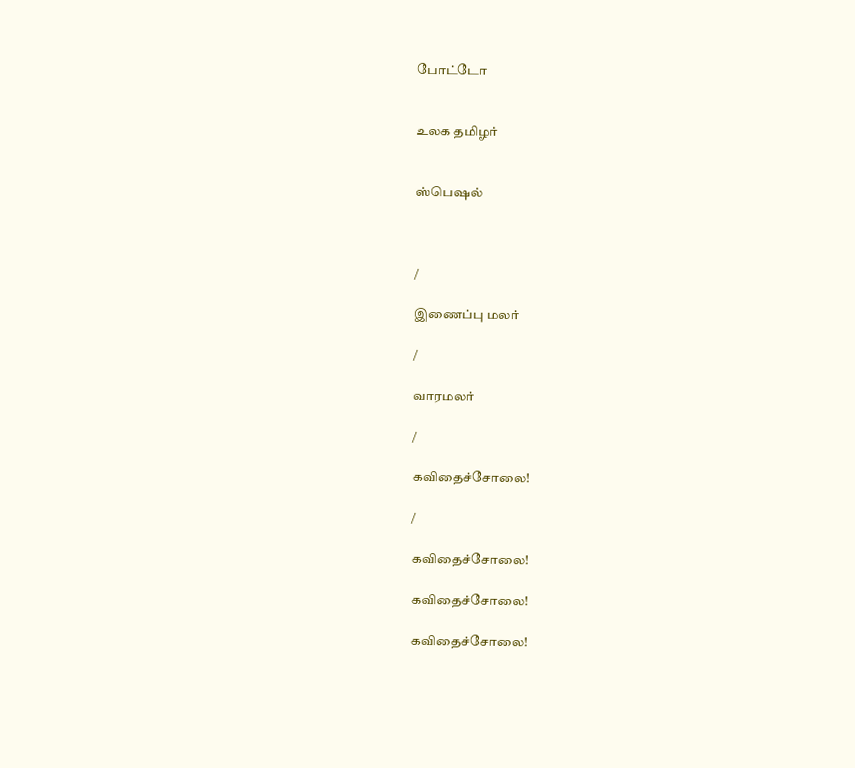போட்டோ


உலக தமிழர்


ஸ்பெஷல்



/

இணைப்பு மலர்

/

வாரமலர்

/

கவிதைச்சோலை!

/

கவிதைச்சோலை!

கவிதைச்சோலை!

கவிதைச்சோலை!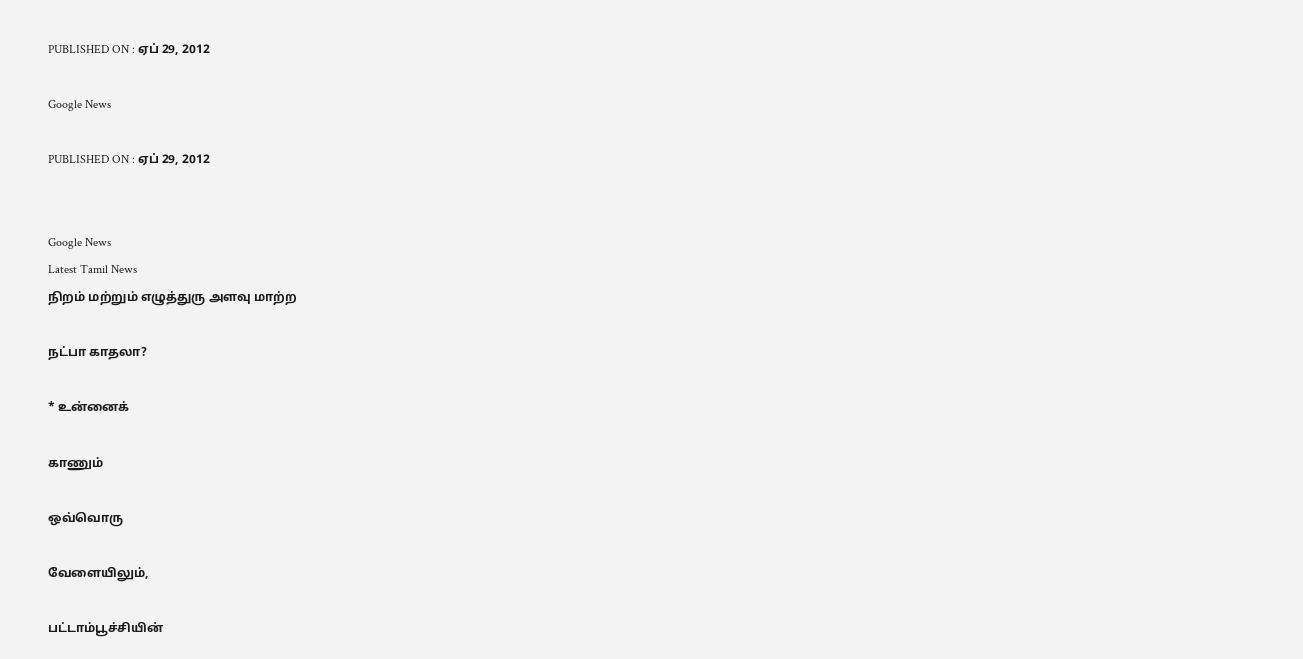PUBLISHED ON : ஏப் 29, 2012

Google News

PUBLISHED ON : ஏப் 29, 2012


Google News
Latest Tamil News
நிறம் மற்றும் எழுத்துரு அளவு மாற்ற

நட்பா காதலா?

* உன்னைக்

காணும்

ஒவ்வொரு

வேளையிலும்,

பட்டாம்பூச்சியின்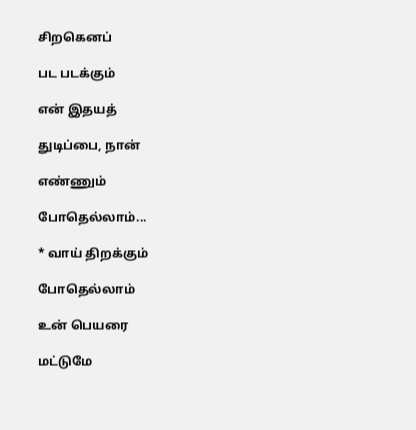சிறகெனப்

பட படக்கும்

என் இதயத்

துடிப்பை, நான்

எண்ணும்

போதெல்லாம்...

* வாய் திறக்கும்

போதெல்லாம்

உன் பெயரை

மட்டுமே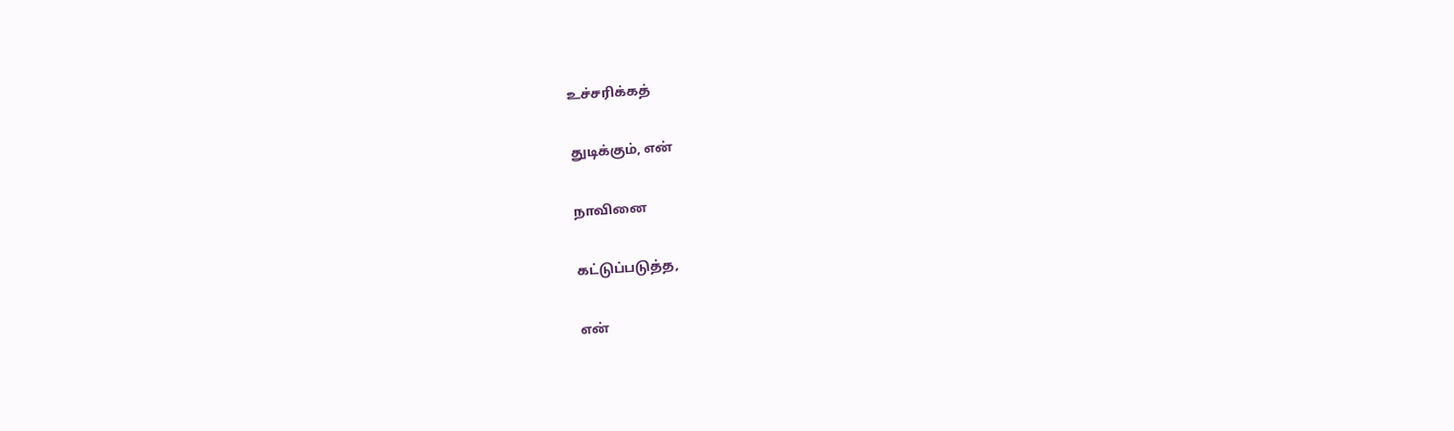உச்சரிக்கத்

துடிக்கும், என்

நாவினை

கட்டுப்படுத்த,

என்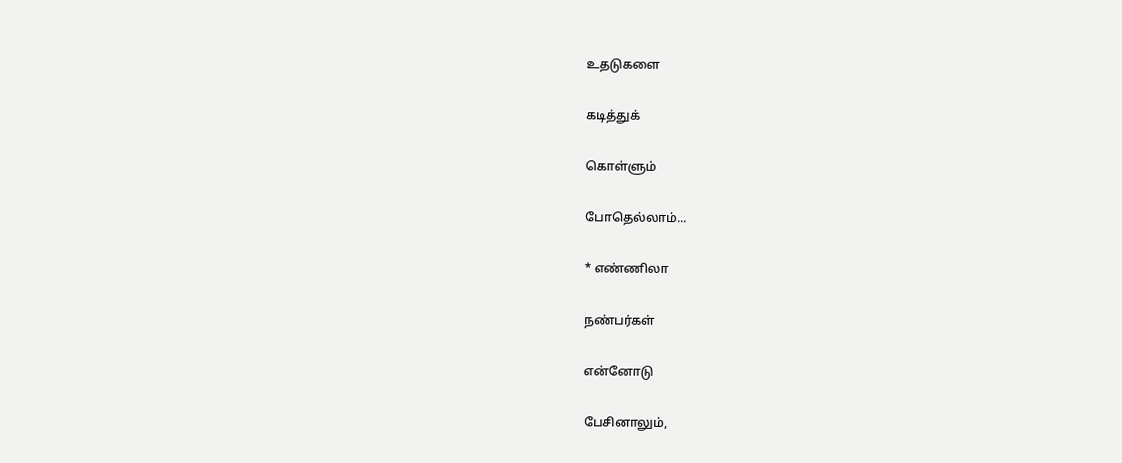உதடுகளை

கடித்துக்

கொள்ளும்

போதெல்லாம்...

* எண்ணிலா

நண்பர்கள்

என்னோடு

பேசினாலும்,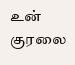உன் குரலை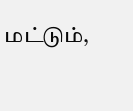மட்டும்,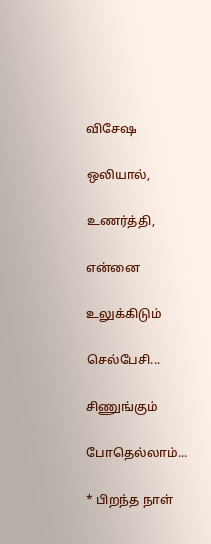விசேஷ

ஒலியால்,

உணர்த்தி,

என்னை

உலுக்கிடும்

செல்பேசி...

சிணுங்கும்

போதெல்லாம்...

* பிறந்த நாள்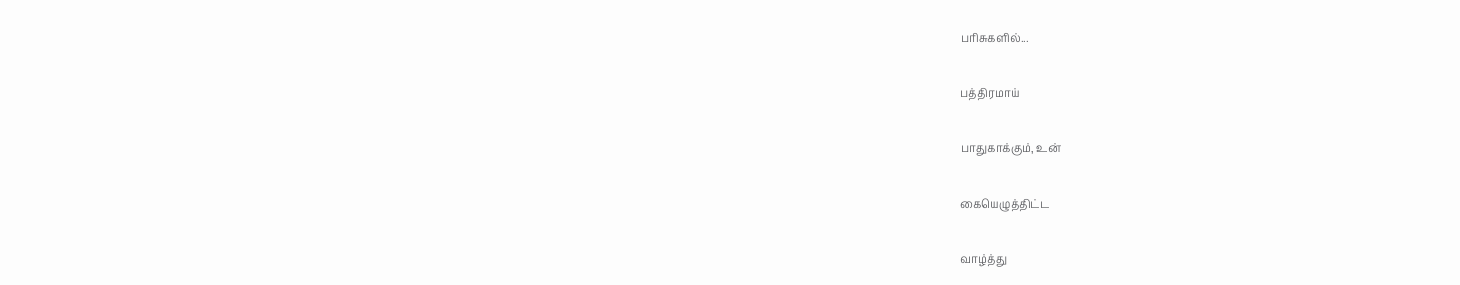பரிசுகளில்...

பத்திரமாய்

பாதுகாக்கும், உன்

கையெழுத்திட்ட

வாழ்த்து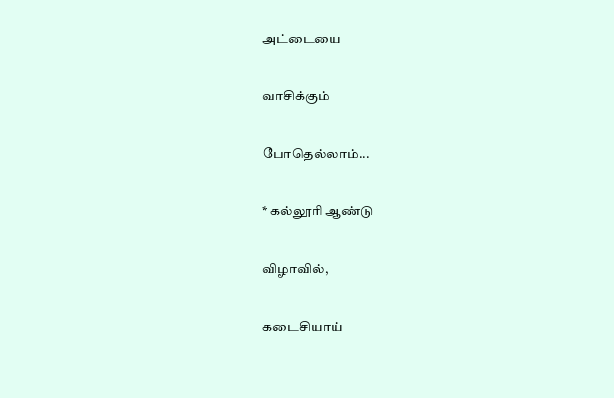அட்டையை

வாசிக்கும்

போதெல்லாம்...

* கல்லூரி ஆண்டு

விழாவில்,

கடைசியாய்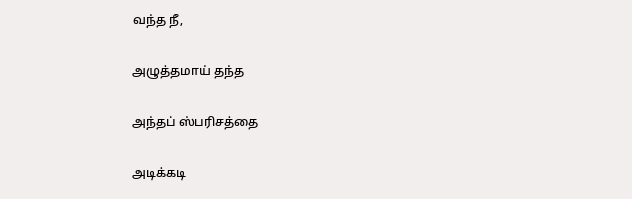வந்த நீ,

அழுத்தமாய் தந்த

அந்தப் ஸ்பரிசத்தை

அடிக்கடி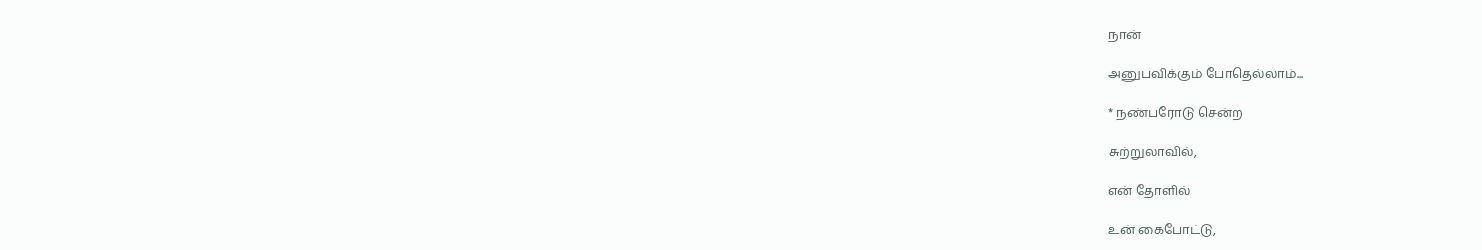நான்

அனுபவிக்கும் போதெல்லாம்...

* நண்பரோடு சென்ற

சுற்றுலாவில்,

என் தோளில்

உன் கைபோட்டு,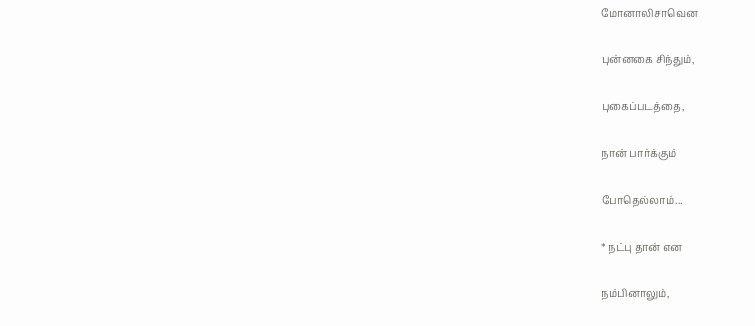மோனாலிசாவென

புன்னகை சிந்தும்,

புகைப்படத்தை,

நான் பார்க்கும்

போதெல்லாம்...

* நட்பு தான் என

நம்பினாலும்,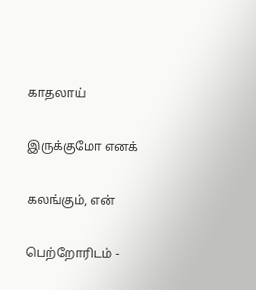காதலாய்

இருக்குமோ எனக்

கலங்கும், என்

பெற்றோரிடம் -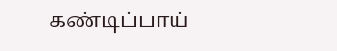கண்டிப்பாய்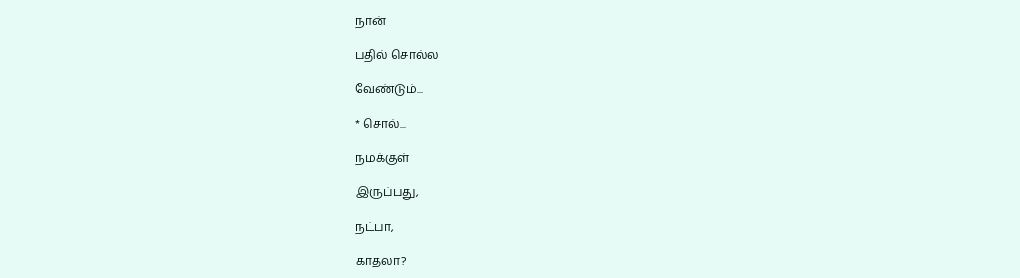நான்

பதில் சொல்ல

வேண்டும்...

* சொல்...

நமக்குள்

இருப்பது,

நட்பா,

காதலா?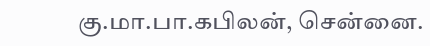கு.மா.பா.கபிலன், சென்னை.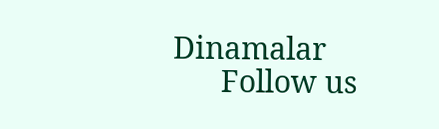Dinamalar
      Follow us